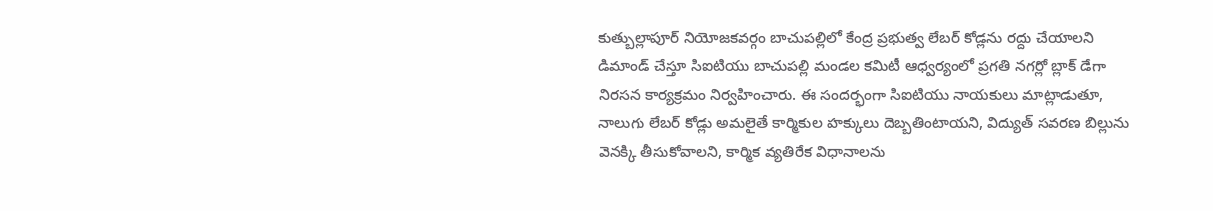కుత్బుల్లాపూర్ నియోజకవర్గం బాచుపల్లిలో కేంద్ర ప్రభుత్వ లేబర్ కోడ్లను రద్దు చేయాలని డిమాండ్ చేస్తూ సిఐటియు బాచుపల్లి మండల కమిటీ ఆధ్వర్యంలో ప్రగతి నగర్లో బ్లాక్ డేగా నిరసన కార్యక్రమం నిర్వహించారు. ఈ సందర్భంగా సిఐటియు నాయకులు మాట్లాడుతూ, నాలుగు లేబర్ కోడ్లు అమలైతే కార్మికుల హక్కులు దెబ్బతింటాయని, విద్యుత్ సవరణ బిల్లును వెనక్కి తీసుకోవాలని, కార్మిక వ్యతిరేక విధానాలను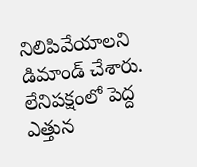నిలిపివేయాలని డిమాండ్ చేశారు. లేనిపక్షంలో పెద్ద ఎత్తున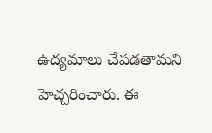ఉద్యమాలు చేపడతామని హెచ్చరించారు. ఈ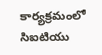కార్యక్రమంలో సిఐటియు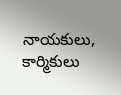నాయకులు, కార్మికులు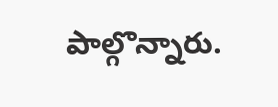పాల్గొన్నారు.